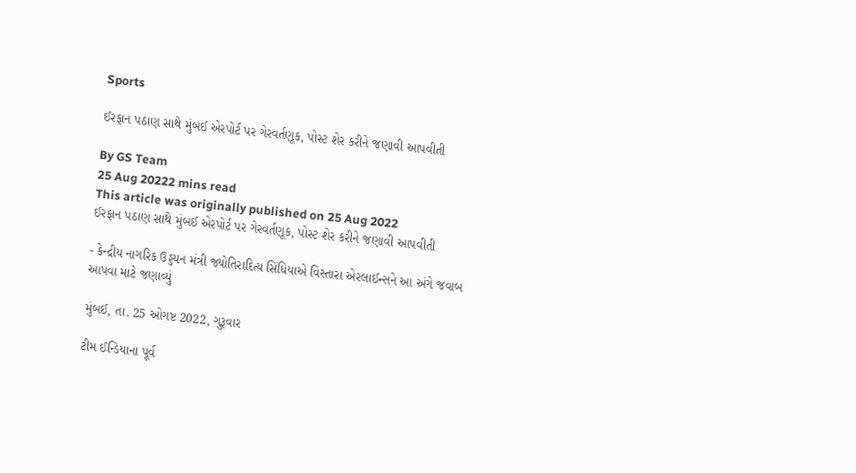Sports

ઈરફાન પઠાણ સાથે મુંબઈ એરપોર્ટ પર ગેરવર્તણૂક, પોસ્ટ શેર કરીને જણાવી આપવીતી

By GS Team
25 Aug 20222 mins read
This article was originally published on 25 Aug 2022
ઈરફાન પઠાણ સાથે મુંબઈ એરપોર્ટ પર ગેરવર્તણૂક, પોસ્ટ શેર કરીને જણાવી આપવીતી

- કેન્દ્રીય નાગરિક ઉડ્ડયન મંત્રી જ્યોતિરાદિત્ય સિંધિયાએ વિસ્તારા એરલાઈન્સને આ અંગે જવાબ આપવા માટે જણાવ્યું

મુંબઈ, તા. 25 ઓગષ્ટ 2022, ગુરૂવાર

ટીમ ઈન્ડિયાના પૂર્વ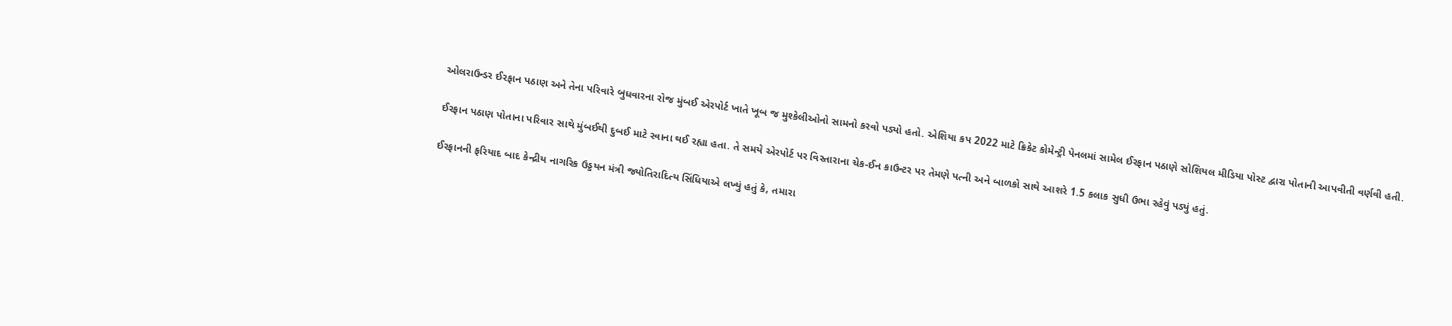ઓલરાઉન્ડર ઈરફાન પઠાણ અને તેના પરિવારે બુધવારના રોજ મુંબઈ એરપોર્ટ ખાતે ખૂબ જ મુશ્કેલીઓનો સામનો કરવો પડ્યો હતો. એશિયા કપ 2022 માટે ક્રિકેટ કોમેન્ટ્રી પેનલમાં સામેલ ઈરફાન પઠાણે સોશિયલ મીડિયા પોસ્ટ દ્વારા પોતાની આપવીતી વર્ણવી હતી.

ઈરફાન પઠાણ પોતાના પરિવાર સાથે મુંબઈથી દુબઈ માટે રવાના થઈ રહ્યા હતા. તે સમયે એરપોર્ટ પર વિસ્તારાના ચેક-ઈન કાઉન્ટર પર તેમણે પત્ની અને બાળકો સાથે આશરે 1.5 કલાક સુધી ઉભા રહેવું પડ્યું હતું.

ઈરફાનની ફરિયાદ બાદ કેન્દ્રીય નાગરિક ઉડ્ડયન મંત્રી જ્યોતિરાદિત્ય સિંધિયાએ લખ્યું હતું કે, તમારા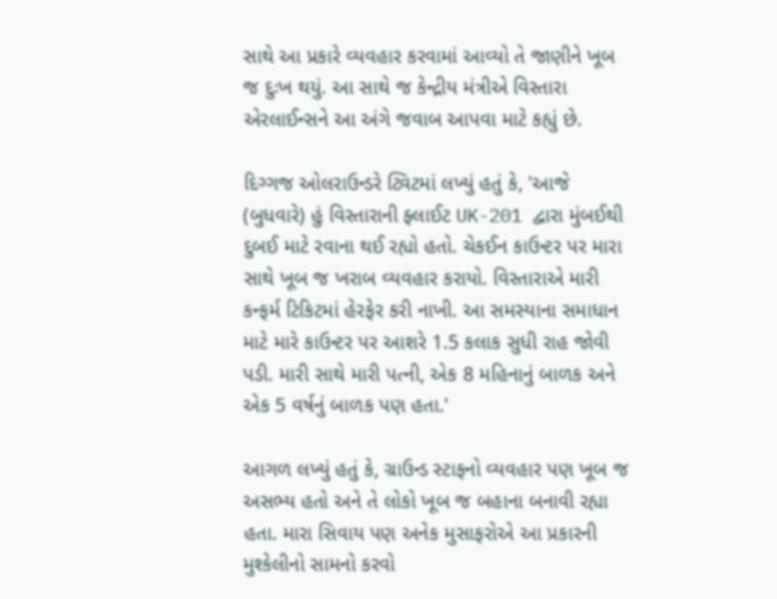સાથે આ પ્રકારે વ્યવહાર કરવામાં આવ્યો તે જાણીને ખૂબ જ દુઃખ થયું. આ સાથે જ કેન્દ્રીય મંત્રીએ વિસ્તારા એરલાઈન્સને આ અંગે જવાબ આપવા માટે કહ્યું છે.

દિગ્ગજ ઓલરાઉન્ડરે ટ્વિટમાં લખ્યું હતું કે, 'આજે (બુધવારે) હું વિસ્તારાની ફ્લાઈટ UK-201 દ્વારા મુંબઈથી દુબઈ માટે રવાના થઈ રહ્યો હતો. ચેકઈન કાઉન્ટર પર મારા સાથે ખૂબ જ ખરાબ વ્યવહાર કરાયો. વિસ્તારાએ મારી કન્ફર્મ ટિકિટમાં હેરફેર કરી નાખી. આ સમસ્યાના સમાધાન માટે મારે કાઉન્ટર પર આશરે 1.5 કલાક સુધી રાહ જોવી પડી. મારી સાથે મારી પત્ની, એક 8 મહિનાનું બાળક અને એક 5 વર્ષનું બાળક પણ હતા.'

આગળ લખ્યું હતું કે, ગ્રાઉન્ડ સ્ટાફનો વ્યવહાર પણ ખૂબ જ અસભ્ય હતો અને તે લોકો ખૂબ જ બહાના બનાવી રહ્યા હતા. મારા સિવાય પણ અનેક મુસાફરોએ આ પ્રકારની મુશ્કેલીનો સામનો કરવો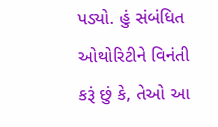પડ્યો. હું સંબંધિત ઓથોરિટીને વિનંતી કરૂં છું કે, તેઓ આ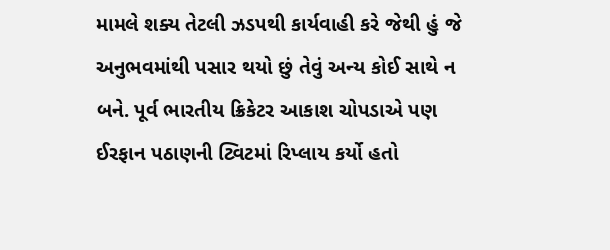મામલે શક્ય તેટલી ઝડપથી કાર્યવાહી કરે જેથી હું જે અનુભવમાંથી પસાર થયો છું તેવું અન્ય કોઈ સાથે ન બને. પૂર્વ ભારતીય ક્રિકેટર આકાશ ચોપડાએ પણ ઈરફાન પઠાણની ટ્વિટમાં રિપ્લાય કર્યો હતો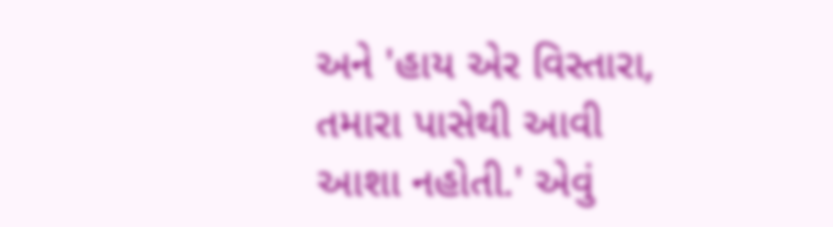અને 'હાય એર વિસ્તારા, તમારા પાસેથી આવી આશા નહોતી.' એવું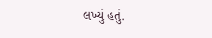લખ્યું હતું.